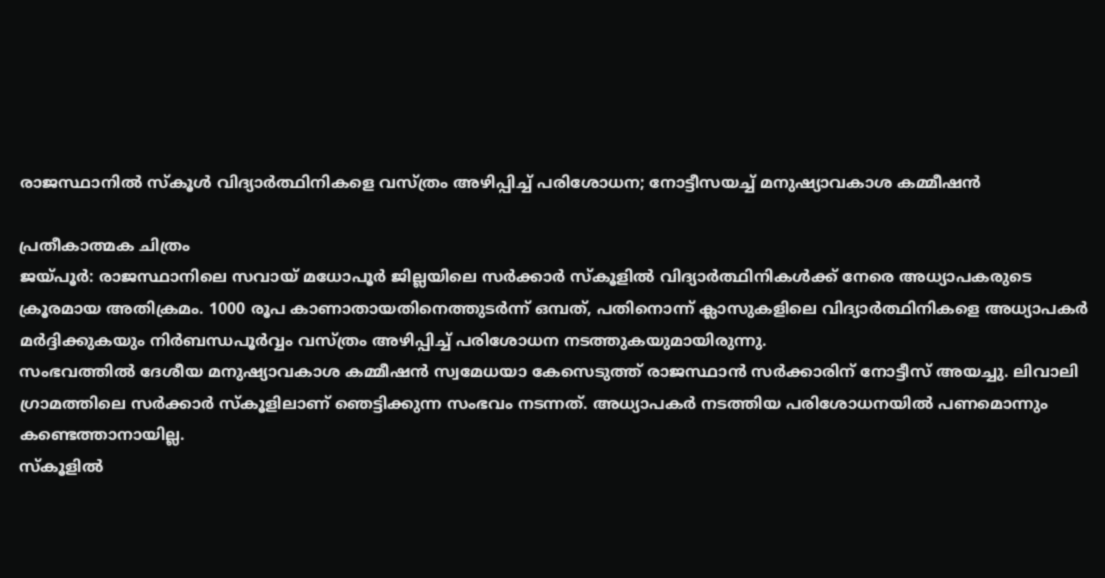രാജസ്ഥാനിൽ സ്കൂൾ വിദ്യാർത്ഥിനികളെ വസ്ത്രം അഴിപ്പിച്ച് പരിശോധന; നോട്ടീസയച്ച് മനുഷ്യാവകാശ കമ്മീഷൻ

പ്രതീകാത്മക ചിത്രം
ജയ്പൂർ: രാജസ്ഥാനിലെ സവായ് മധോപൂർ ജില്ലയിലെ സർക്കാർ സ്കൂളിൽ വിദ്യാർത്ഥിനികൾക്ക് നേരെ അധ്യാപകരുടെ ക്രൂരമായ അതിക്രമം. 1000 രൂപ കാണാതായതിനെത്തുടർന്ന് ഒമ്പത്, പതിനൊന്ന് ക്ലാസുകളിലെ വിദ്യാർത്ഥിനികളെ അധ്യാപകർ മർദ്ദിക്കുകയും നിർബന്ധപൂർവ്വം വസ്ത്രം അഴിപ്പിച്ച് പരിശോധന നടത്തുകയുമായിരുന്നു.
സംഭവത്തിൽ ദേശീയ മനുഷ്യാവകാശ കമ്മീഷൻ സ്വമേധയാ കേസെടുത്ത് രാജസ്ഥാൻ സർക്കാരിന് നോട്ടീസ് അയച്ചു. ലിവാലി ഗ്രാമത്തിലെ സർക്കാർ സ്കൂളിലാണ് ഞെട്ടിക്കുന്ന സംഭവം നടന്നത്. അധ്യാപകർ നടത്തിയ പരിശോധനയിൽ പണമൊന്നും കണ്ടെത്താനായില്ല.
സ്കൂളിൽ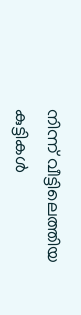നിന്ന് വീട്ടിലെത്തിയ കുട്ടികൾ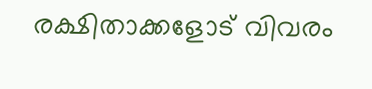രക്ഷിതാക്കളോട് വിവരം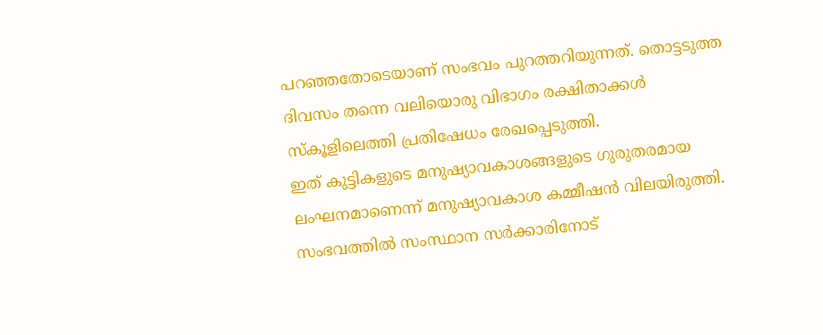പറഞ്ഞതോടെയാണ് സംഭവം പുറത്തറിയുന്നത്. തൊട്ടടുത്ത ദിവസം തന്നെ വലിയൊരു വിഭാഗം രക്ഷിതാക്കൾ സ്കൂളിലെത്തി പ്രതിഷേധം രേഖപ്പെടുത്തി.
ഇത് കുട്ടികളുടെ മനുഷ്യാവകാശങ്ങളുടെ ഗുരുതരമായ ലംഘനമാണെന്ന് മനുഷ്യാവകാശ കമ്മീഷൻ വിലയിരുത്തി. സംഭവത്തിൽ സംസ്ഥാന സർക്കാരിനോട്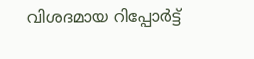വിശദമായ റിപ്പോർട്ട്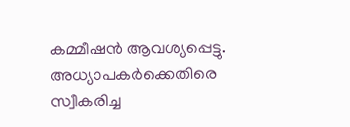കമ്മീഷൻ ആവശ്യപ്പെട്ടു. അധ്യാപകർക്കെതിരെ സ്വീകരിച്ച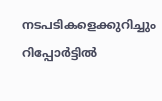നടപടികളെക്കുറിച്ചും റിപ്പോർട്ടിൽ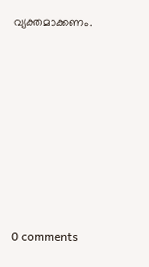വ്യക്തമാക്കണം.









0 comments